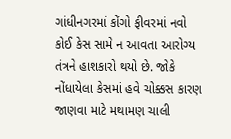ગાંધીનગરમાં કોંગો ફીવરમાં નવો કોઈ કેસ સામે ન આવતા આરોગ્ય તંત્રને હાશકારો થયો છે. જોકે નોંધાયેલા કેસમાં હવે ચોક્કસ કારણ જાણવા માટે મથામણ ચાલી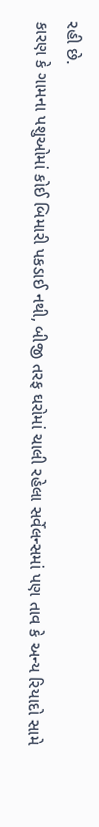રહી છે.
કારણ કે ગામના પશુઓમાં કોઈ બિમારી પકડાઈ નથી, બીજી તરફ ઘરોમાં ચાલી રહેલા સર્વેલન્સમાં પણ તાવ કે અન્ય રિયાદો સામે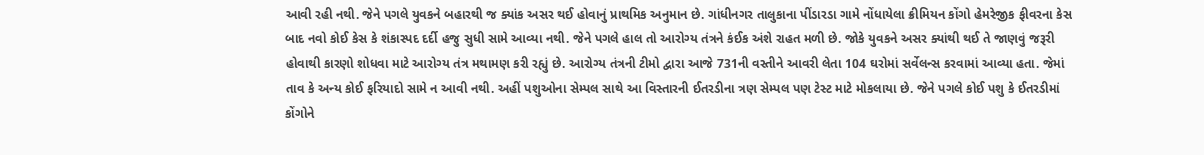આવી રહી નથી. જેને પગલે યુવકને બહારથી જ ક્યાંક અસર થઈ હોવાનું પ્રાથમિક અનુમાન છે. ગાંધીનગર તાલુકાના પીંડારડા ગામે નોંધાયેલા ક્રીમિયન કોંગો હેમરેજીક ફીવરના કેસ બાદ નવો કોઈ કેસ કે શંકાસ્પદ દર્દી હજુ સુધી સામે આવ્યા નથી. જેને પગલે હાલ તો આરોગ્ય તંત્રને કંઈક અંશે રાહત મળી છે. જોકે યુવકને અસર ક્યાંથી થઈ તે જાણવું જરૂરી હોવાથી કારણો શોધવા માટે આરોગ્ય તંત્ર મથામણ કરી રહ્યું છે. આરોગ્ય તંત્રની ટીમો દ્વારા આજે 731ની વસ્તીને આવરી લેતા 104 ઘરોમાં સર્વેલન્સ કરવામાં આવ્યા હતા. જેમાં તાવ કે અન્ય કોઈ ફરિયાદો સામે ન આવી નથી. અહીં પશુઓના સેમ્પલ સાથે આ વિસ્તારની ઈતરડીના ત્રણ સેમ્પલ પણ ટેસ્ટ માટે મોકલાયા છે. જેને પગલે કોઈ પશુ કે ઈતરડીમાં કોંગોને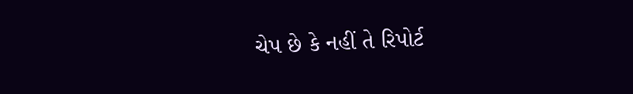ચેપ છે કે નહીં તે રિપોર્ટ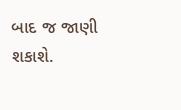બાદ જ જાણી શકાશે.